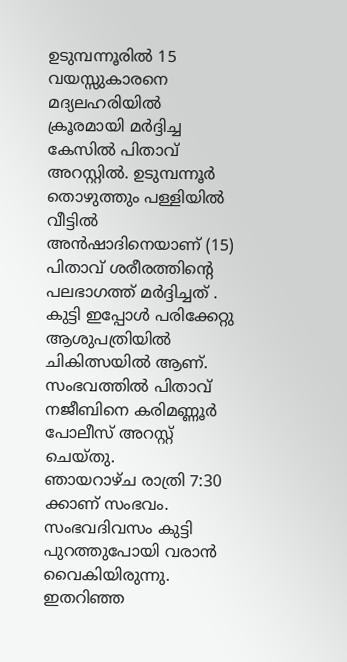ഉടുമ്പന്നൂരിൽ 15 വയസ്സുകാരനെ മദ്യലഹരിയിൽ ക്രൂരമായി മർദ്ദിച്ച കേസിൽ പിതാവ് അറസ്റ്റിൽ. ഉടുമ്പന്നൂർ തൊഴുത്തും പള്ളിയിൽ വീട്ടിൽ അൻഷാദിനെയാണ് (15) പിതാവ് ശരീരത്തിന്റെ പലഭാഗത്ത് മർദ്ദിച്ചത് . കുട്ടി ഇപ്പോൾ പരിക്കേറ്റു ആശുപത്രിയിൽ ചികിത്സയിൽ ആണ്. സംഭവത്തിൽ പിതാവ് നജീബിനെ കരിമണ്ണൂർ പോലീസ് അറസ്റ്റ് ചെയ്തു.
ഞായറാഴ്ച രാത്രി 7:30 ക്കാണ് സംഭവം. സംഭവദിവസം കുട്ടി പുറത്തുപോയി വരാൻ വൈകിയിരുന്നു. ഇതറിഞ്ഞ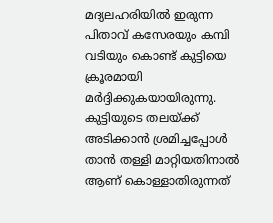മദ്യലഹരിയിൽ ഇരുന്ന പിതാവ് കസേരയും കമ്പി വടിയും കൊണ്ട് കുട്ടിയെ ക്രൂരമായി മർദ്ദിക്കുകയായിരുന്നു.
കുട്ടിയുടെ തലയ്ക്ക് അടിക്കാൻ ശ്രമിച്ചപ്പോൾ താൻ തള്ളി മാറ്റിയതിനാൽ ആണ് കൊള്ളാതിരുന്നത്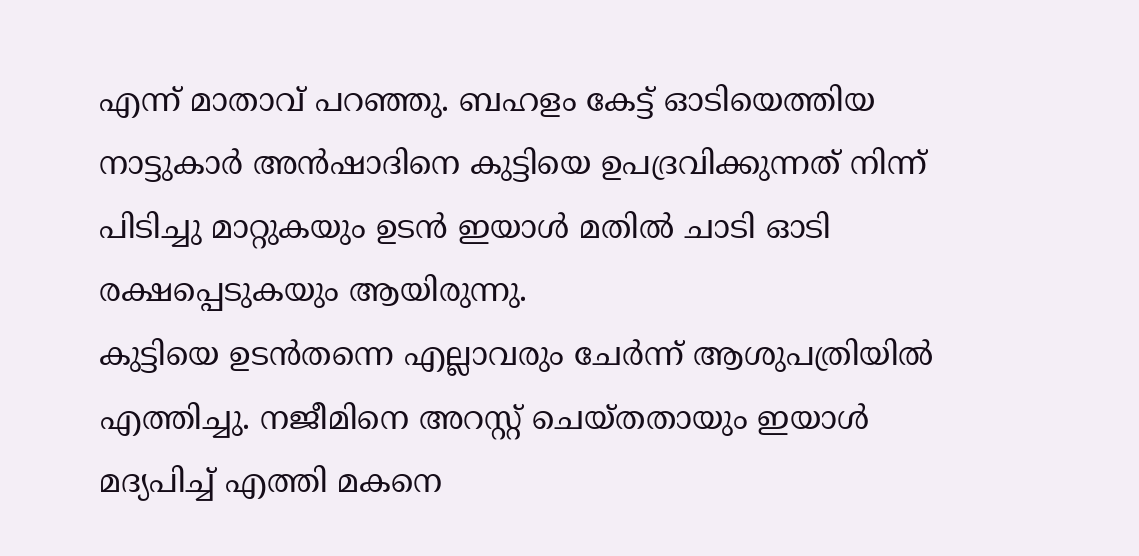എന്ന് മാതാവ് പറഞ്ഞു. ബഹളം കേട്ട് ഓടിയെത്തിയ നാട്ടുകാർ അൻഷാദിനെ കുട്ടിയെ ഉപദ്രവിക്കുന്നത് നിന്ന് പിടിച്ചു മാറ്റുകയും ഉടൻ ഇയാൾ മതിൽ ചാടി ഓടി രക്ഷപ്പെടുകയും ആയിരുന്നു.
കുട്ടിയെ ഉടൻതന്നെ എല്ലാവരും ചേർന്ന് ആശുപത്രിയിൽ എത്തിച്ചു. നജീമിനെ അറസ്റ്റ് ചെയ്തതായും ഇയാൾ മദ്യപിച്ച് എത്തി മകനെ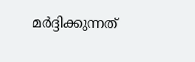മർദ്ദിക്കുന്നത്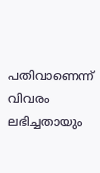പതിവാണെന്ന് വിവരം ലഭിച്ചതായും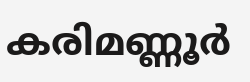കരിമണ്ണൂർ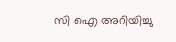സി ഐ അറിയിച്ചു